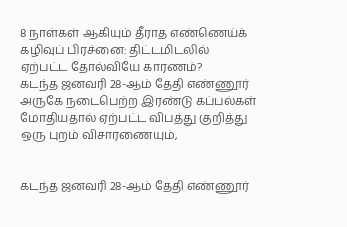8 நாள்கள் ஆகியும் தீராத எண்ணெய்க் கழிவுப் பிரச்னை: திட்டமிடலில் ஏற்பட்ட தோல்வியே காரணம்?
கடந்த ஜனவரி 28-ஆம் தேதி எண்ணூர் அருகே நடைபெற்ற இரண்டு கப்பல்கள் மோதியதால் ஏற்பட்ட விபத்து குறித்து ஒரு புறம் விசாரணையும்,


கடந்த ஜனவரி 28-ஆம் தேதி எண்ணூர்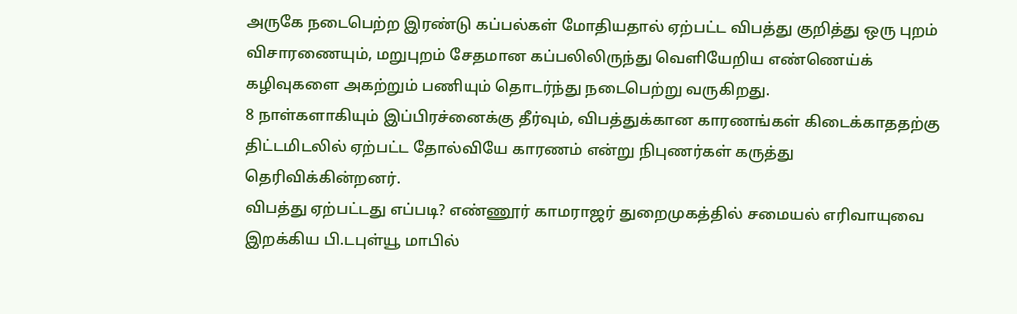அருகே நடைபெற்ற இரண்டு கப்பல்கள் மோதியதால் ஏற்பட்ட விபத்து குறித்து ஒரு புறம் விசாரணையும், மறுபுறம் சேதமான கப்பலிலிருந்து வெளியேறிய எண்ணெய்க் கழிவுகளை அகற்றும் பணியும் தொடர்ந்து நடைபெற்று வருகிறது.
8 நாள்களாகியும் இப்பிரச்னைக்கு தீர்வும், விபத்துக்கான காரணங்கள் கிடைக்காததற்கு திட்டமிடலில் ஏற்பட்ட தோல்வியே காரணம் என்று நிபுணர்கள் கருத்து தெரிவிக்கின்றனர்.
விபத்து ஏற்பட்டது எப்படி? எண்ணூர் காமராஜர் துறைமுகத்தில் சமையல் எரிவாயுவை இறக்கிய பி.டபுள்யூ மாபில்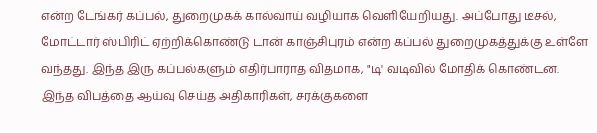என்ற டேங்கர் கப்பல், துறைமுகக் கால்வாய் வழியாக வெளியேறியது. அப்போது டீசல், மோட்டார் ஸ்பிரிட் ஏற்றிக்கொண்டு டான் காஞ்சிபுரம் என்ற கப்பல் துறைமுகத்துக்கு உள்ளே வந்தது. இந்த இரு கப்பல்களும் எதிர்பாராத விதமாக, "டி' வடிவில் மோதிக் கொண்டன.
இந்த விபத்தை ஆய்வு செய்த அதிகாரிகள், சரக்குகளை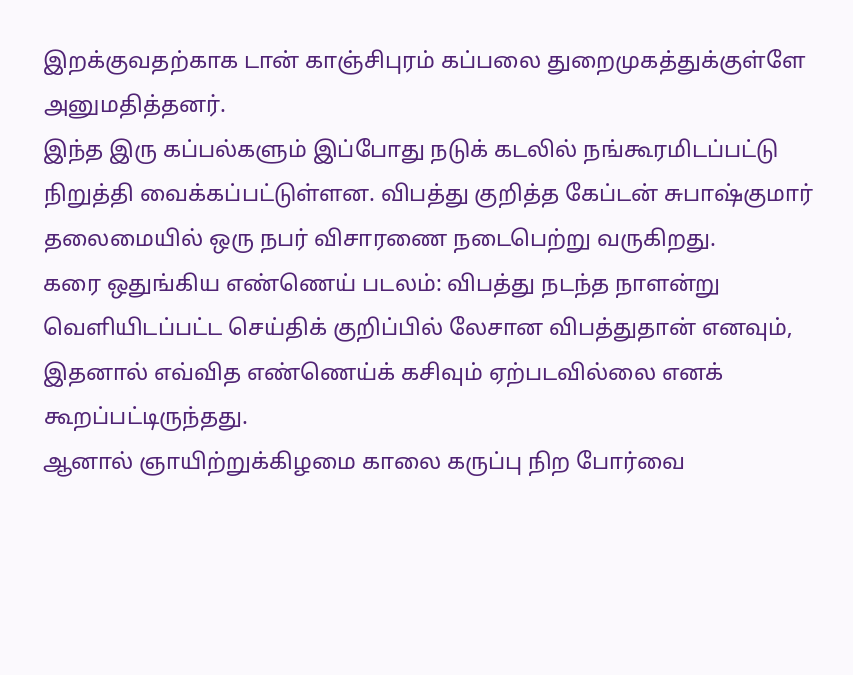இறக்குவதற்காக டான் காஞ்சிபுரம் கப்பலை துறைமுகத்துக்குள்ளே அனுமதித்தனர்.
இந்த இரு கப்பல்களும் இப்போது நடுக் கடலில் நங்கூரமிடப்பட்டு நிறுத்தி வைக்கப்பட்டுள்ளன. விபத்து குறித்த கேப்டன் சுபாஷ்குமார் தலைமையில் ஒரு நபர் விசாரணை நடைபெற்று வருகிறது.
கரை ஒதுங்கிய எண்ணெய் படலம்: விபத்து நடந்த நாளன்று வெளியிடப்பட்ட செய்திக் குறிப்பில் லேசான விபத்துதான் எனவும், இதனால் எவ்வித எண்ணெய்க் கசிவும் ஏற்படவில்லை எனக் கூறப்பட்டிருந்தது.
ஆனால் ஞாயிற்றுக்கிழமை காலை கருப்பு நிற போர்வை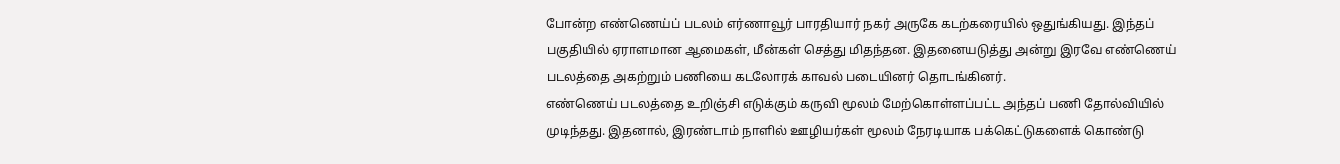போன்ற எண்ணெய்ப் படலம் எர்ணாவூர் பாரதியார் நகர் அருகே கடற்கரையில் ஒதுங்கியது. இந்தப் பகுதியில் ஏராளமான ஆமைகள், மீன்கள் செத்து மிதந்தன. இதனையடுத்து அன்று இரவே எண்ணெய் படலத்தை அகற்றும் பணியை கடலோரக் காவல் படையினர் தொடங்கினர்.
எண்ணெய் படலத்தை உறிஞ்சி எடுக்கும் கருவி மூலம் மேற்கொள்ளப்பட்ட அந்தப் பணி தோல்வியில் முடிந்தது. இதனால், இரண்டாம் நாளில் ஊழியர்கள் மூலம் நேரடியாக பக்கெட்டுகளைக் கொண்டு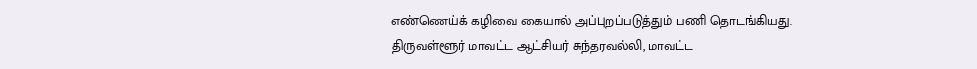எண்ணெய்க் கழிவை கையால் அப்புறப்படுத்தும் பணி தொடங்கியது.
திருவள்ளூர் மாவட்ட ஆட்சியர் சுந்தரவல்லி, மாவட்ட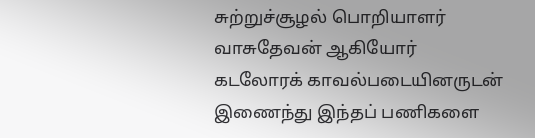சுற்றுச்சூழல் பொறியாளர் வாசுதேவன் ஆகியோர் கடலோரக் காவல்படையினருடன் இணைந்து இந்தப் பணிகளை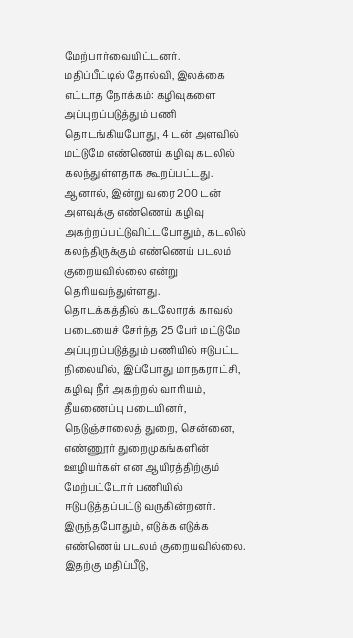மேற்பார்வையிட்டனர்.
மதிப்பீட்டில் தோல்வி, இலக்கை எட்டாத நோக்கம்: கழிவுகளை அப்புறப்படுத்தும் பணி தொடங்கியபோது, 4 டன் அளவில் மட்டுமே எண்ணெய் கழிவு கடலில் கலந்துள்ளதாக கூறப்பட்டது.
ஆனால், இன்று வரை 200 டன் அளவுக்கு எண்ணெய் கழிவு அகற்றப்பட்டுவிட்டபோதும், கடலில் கலந்திருக்கும் எண்ணெய் படலம் குறையவில்லை என்று தெரியவந்துள்ளது.
தொடக்கத்தில் கடலோரக் காவல் படையைச் சேர்ந்த 25 பேர் மட்டுமே அப்புறப்படுத்தும் பணியில் ஈடுபட்ட நிலையில், இப்போது மாநகராட்சி, கழிவு நீர் அகற்றல் வாரியம், தீயணைப்பு படையினர், நெடுஞ்சாலைத் துறை, சென்னை, எண்ணூர் துறைமுகங்களின் ஊழியர்கள் என ஆயிரத்திற்கும் மேற்பட்டோர் பணியில் ஈடுபடுத்தப்பட்டு வருகின்றனர். இருந்தபோதும், எடுக்க எடுக்க எண்ணெய் படலம் குறையவில்லை.
இதற்கு மதிப்பீடு,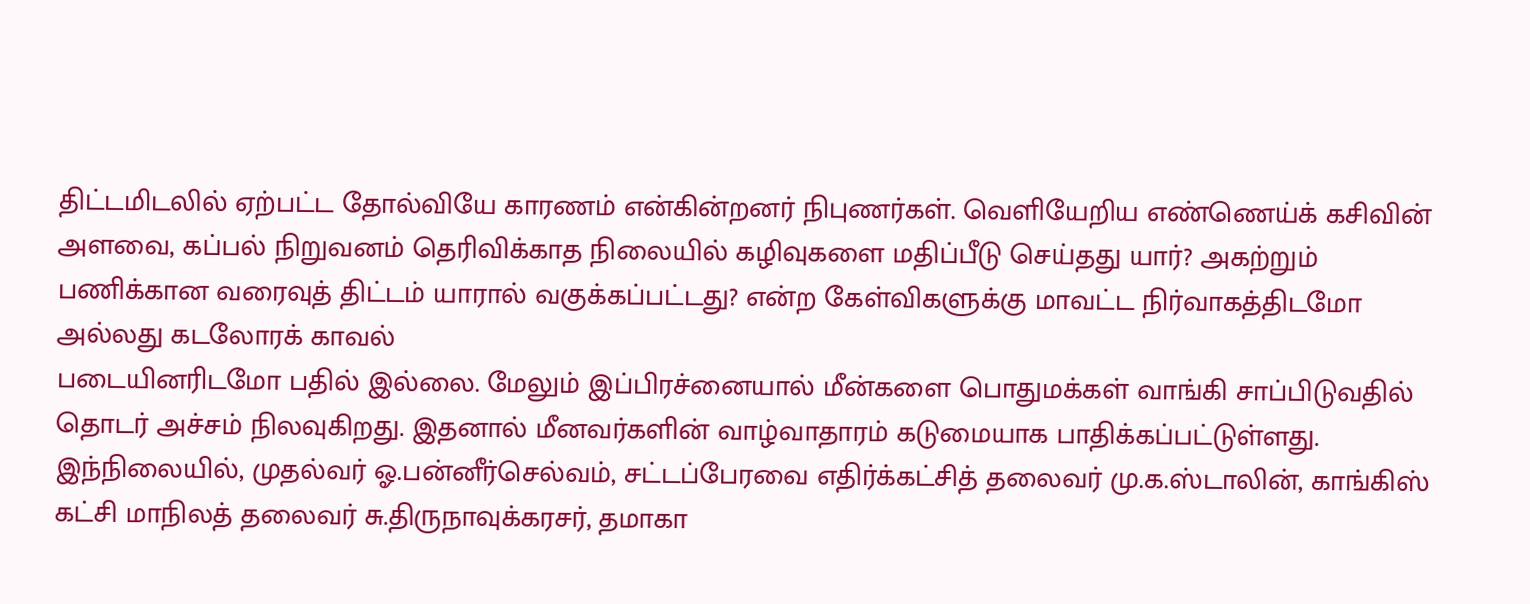திட்டமிடலில் ஏற்பட்ட தோல்வியே காரணம் என்கின்றனர் நிபுணர்கள். வெளியேறிய எண்ணெய்க் கசிவின் அளவை, கப்பல் நிறுவனம் தெரிவிக்காத நிலையில் கழிவுகளை மதிப்பீடு செய்தது யார்? அகற்றும் பணிக்கான வரைவுத் திட்டம் யாரால் வகுக்கப்பட்டது? என்ற கேள்விகளுக்கு மாவட்ட நிர்வாகத்திடமோ அல்லது கடலோரக் காவல்
படையினரிடமோ பதில் இல்லை. மேலும் இப்பிரச்னையால் மீன்களை பொதுமக்கள் வாங்கி சாப்பிடுவதில் தொடர் அச்சம் நிலவுகிறது. இதனால் மீனவர்களின் வாழ்வாதாரம் கடுமையாக பாதிக்கப்பட்டுள்ளது.
இந்நிலையில், முதல்வர் ஓ.பன்னீர்செல்வம், சட்டப்பேரவை எதிர்க்கட்சித் தலைவர் மு.க.ஸ்டாலின், காங்கிஸ் கட்சி மாநிலத் தலைவர் சு.திருநாவுக்கரசர், தமாகா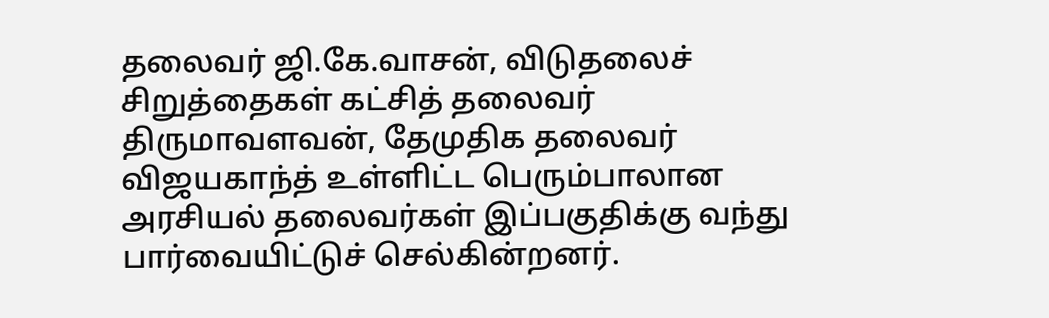தலைவர் ஜி.கே.வாசன், விடுதலைச் சிறுத்தைகள் கட்சித் தலைவர் திருமாவளவன், தேமுதிக தலைவர் விஜயகாந்த் உள்ளிட்ட பெரும்பாலான அரசியல் தலைவர்கள் இப்பகுதிக்கு வந்து பார்வையிட்டுச் செல்கின்றனர்.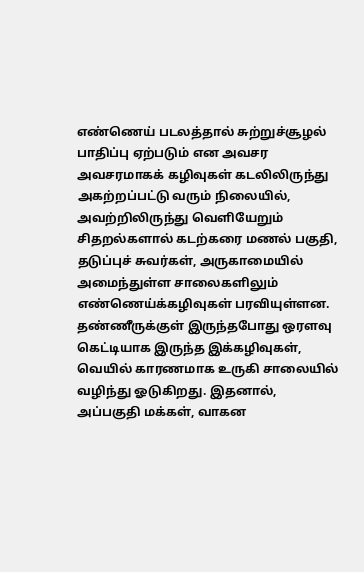எண்ணெய் படலத்தால் சுற்றுச்சூழல் பாதிப்பு ஏற்படும் என அவசர அவசரமாகக் கழிவுகள் கடலிலிருந்து அகற்றப்பட்டு வரும் நிலையில், அவற்றிலிருந்து வெளியேறும் சிதறல்களால் கடற்கரை மணல் பகுதி, தடுப்புச் சுவர்கள், அருகாமையில் அமைந்துள்ள சாலைகளிலும் எண்ணெய்க்கழிவுகள் பரவியுள்ளன.
தண்ணீருக்குள் இருந்தபோது ஒரளவு கெட்டியாக இருந்த இக்கழிவுகள், வெயில் காரணமாக உருகி சாலையில் வழிந்து ஓடுகிறது. இதனால், அப்பகுதி மக்கள், வாகன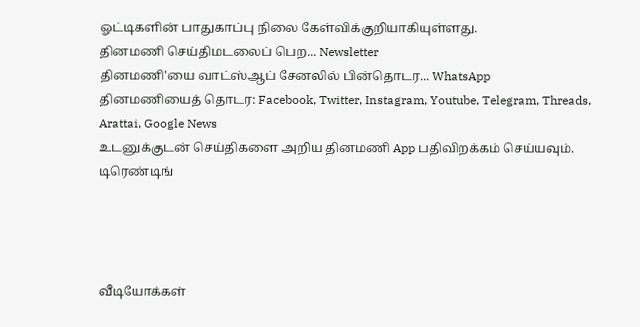ஓட்டிகளின் பாதுகாப்பு நிலை கேள்விக்குறியாகியுள்ளது.
தினமணி செய்திமடலைப் பெற... Newsletter
தினமணி'யை வாட்ஸ்ஆப் சேனலில் பின்தொடர... WhatsApp
தினமணியைத் தொடர: Facebook, Twitter, Instagram, Youtube, Telegram, Threads, Arattai, Google News
உடனுக்குடன் செய்திகளை அறிய தினமணி App பதிவிறக்கம் செய்யவும்.
டிரெண்டிங்




வீடியோக்கள்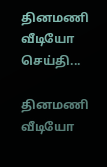தினமணி வீடியோ செய்தி...

தினமணி வீடியோ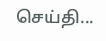செய்தி...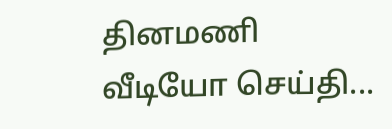தினமணி வீடியோ செய்தி...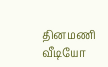தினமணி வீடியோ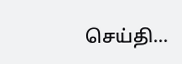செய்தி...